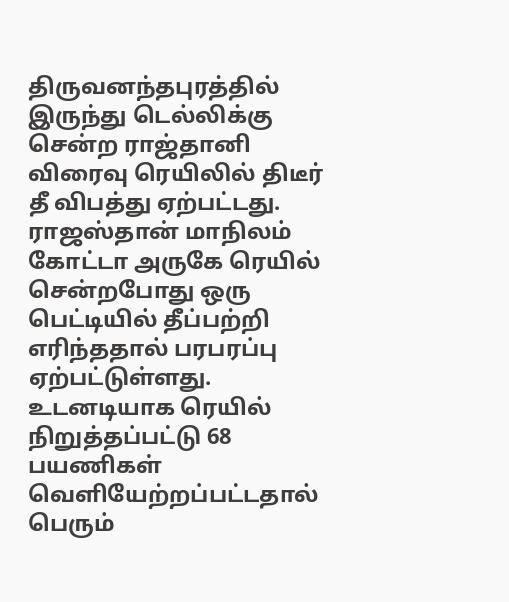திருவனந்தபுரத்தில் இருந்து டெல்லிக்கு சென்ற ராஜ்தானி விரைவு ரெயிலில் திடீர் தீ விபத்து ஏற்பட்டது.
ராஜஸ்தான் மாநிலம் கோட்டா அருகே ரெயில் சென்றபோது ஒரு பெட்டியில் தீப்பற்றி எரிந்ததால் பரபரப்பு ஏற்பட்டுள்ளது.
உடனடியாக ரெயில் நிறுத்தப்பட்டு 68 பயணிகள் வெளியேற்றப்பட்டதால் பெரும்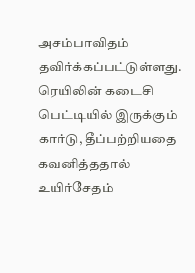அசம்பாவிதம் தவிர்க்கப்பட்டுள்ளது.
ரெயிலின் கடைசி பெட்டியில் இருக்கும் கார்டு, தீப்பற்றியதை கவனித்ததால் உயிர்சேதம்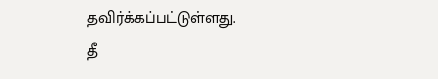தவிர்க்கப்பட்டுள்ளது.
தீ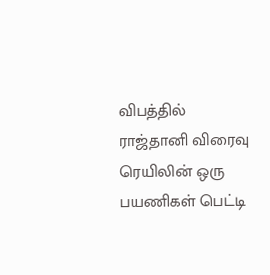விபத்தில் ராஜ்தானி விரைவு ரெயிலின் ஒரு பயணிகள் பெட்டி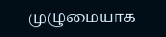முழுமையாக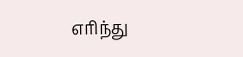எரிந்து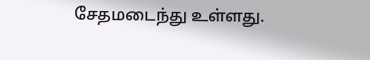சேதமடைந்து உள்ளது.